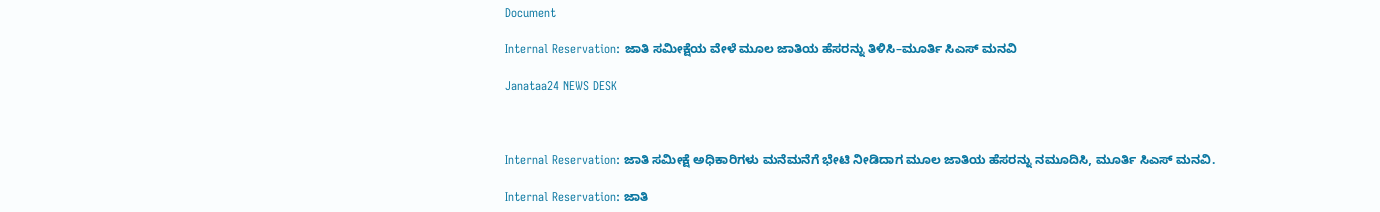Document

Internal Reservation: ಜಾತಿ ಸಮೀಕ್ಷೆಯ ವೇಳೆ ಮೂಲ ಜಾತಿಯ ಹೆಸರನ್ನು ತಿಳಿಸಿ–ಮೂರ್ತಿ ಸಿಎಸ್ ಮನವಿ

Janataa24 NEWS DESK



Internal Reservation: ಜಾತಿ ಸಮೀಕ್ಷೆ ಅಧಿಕಾರಿಗಳು ಮನೆಮನೆಗೆ ಭೇಟಿ ನೀಡಿದಾಗ ಮೂಲ ಜಾತಿಯ ಹೆಸರನ್ನು ನಮೂದಿಸಿ, ಮೂರ್ತಿ ಸಿಎಸ್ ಮನವಿ.

Internal Reservation: ಜಾತಿ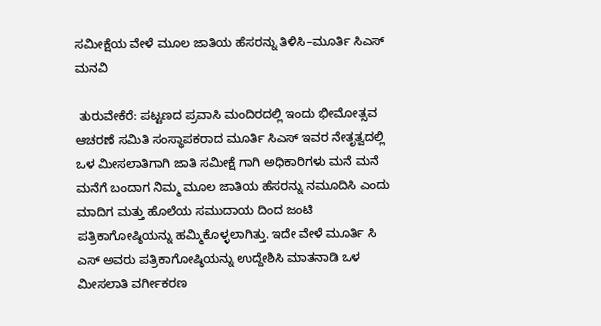ಸಮೀಕ್ಷೆಯ ವೇಳೆ ಮೂಲ ಜಾತಿಯ ಹೆಸರನ್ನು ತಿಳಿಸಿ–ಮೂರ್ತಿ ಸಿಎಸ್ ಮನವಿ

 ತುರುವೇಕೆರೆ: ಪಟ್ಟಣದ ಪ್ರವಾಸಿ ಮಂದಿರದಲ್ಲಿ ಇಂದು ಭೀಮೋತ್ಸವ ಆಚರಣೆ ಸಮಿತಿ ಸಂಸ್ಥಾಪಕರಾದ ಮೂರ್ತಿ ಸಿಎಸ್ ಇವರ ನೇತೃತ್ವದಲ್ಲಿ ಒಳ ಮೀಸಲಾತಿಗಾಗಿ ಜಾತಿ ಸಮೀಕ್ಷೆ ಗಾಗಿ ಅಧಿಕಾರಿಗಳು ಮನೆ ಮನೆ ಮನೆಗೆ ಬಂದಾಗ ನಿಮ್ಮ ಮೂಲ ಜಾತಿಯ ಹೆಸರನ್ನು ನಮೂದಿಸಿ ಎಂದು ಮಾದಿಗ ಮತ್ತು ಹೊಲೆಯ ಸಮುದಾಯ ದಿಂದ ಜಂಟಿ ಪತ್ರಿಕಾಗೋಷ್ಠಿಯನ್ನು ಹಮ್ಮಿಕೊಳ್ಳಲಾಗಿತ್ತು. ಇದೇ ವೇಳೆ ಮೂರ್ತಿ ಸಿ ಎಸ್ ಅವರು ಪತ್ರಿಕಾಗೋಷ್ಠಿಯನ್ನು ಉದ್ದೇಶಿಸಿ ಮಾತನಾಡಿ ಒಳ ಮೀಸಲಾತಿ ವರ್ಗೀಕರಣ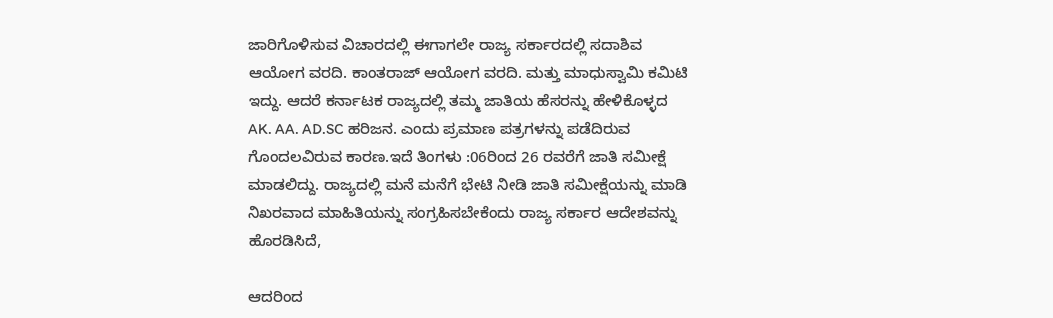ಜಾರಿಗೊಳಿಸುವ ವಿಚಾರದಲ್ಲಿ ಈಗಾಗಲೇ ರಾಜ್ಯ ಸರ್ಕಾರದಲ್ಲಿ ಸದಾಶಿವ ಆಯೋಗ ವರದಿ. ಕಾಂತರಾಜ್ ಆಯೋಗ ವರದಿ. ಮತ್ತು ಮಾಧುಸ್ವಾಮಿ ಕಮಿಟಿ ಇದ್ದು. ಆದರೆ ಕರ್ನಾಟಕ ರಾಜ್ಯದಲ್ಲಿ ತಮ್ಮ ಜಾತಿಯ ಹೆಸರನ್ನು ಹೇಳಿಕೊಳ್ಳದ AK. AA. AD.SC ಹರಿಜನ. ಎಂದು ಪ್ರಮಾಣ ಪತ್ರಗಳನ್ನು ಪಡೆದಿರುವ ಗೊಂದಲವಿರುವ ಕಾರಣ.ಇದೆ ತಿಂಗಳು :06ರಿಂದ 26 ರವರೆಗೆ ಜಾತಿ ಸಮೀಕ್ಷೆ ಮಾಡಲಿದ್ದು. ರಾಜ್ಯದಲ್ಲಿ ಮನೆ ಮನೆಗೆ ಭೇಟಿ ನೀಡಿ ಜಾತಿ ಸಮೀಕ್ಷೆಯನ್ನು ಮಾಡಿ ನಿಖರವಾದ ಮಾಹಿತಿಯನ್ನು ಸಂಗ್ರಹಿಸಬೇಕೆಂದು ರಾಜ್ಯ ಸರ್ಕಾರ ಆದೇಶವನ್ನು ಹೊರಡಿಸಿದೆ,

ಆದರಿಂದ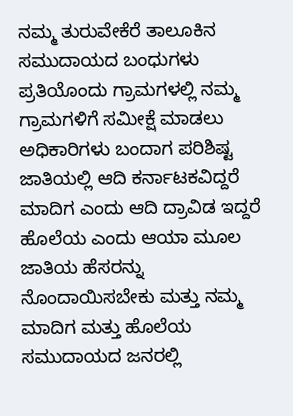ನಮ್ಮ ತುರುವೇಕೆರೆ ತಾಲೂಕಿನ ಸಮುದಾಯದ ಬಂಧುಗಳು ಪ್ರತಿಯೊಂದು ಗ್ರಾಮಗಳಲ್ಲಿ ನಮ್ಮ ಗ್ರಾಮಗಳಿಗೆ ಸಮೀಕ್ಷೆ ಮಾಡಲು ಅಧಿಕಾರಿಗಳು ಬಂದಾಗ ಪರಿಶಿಷ್ಟ ಜಾತಿಯಲ್ಲಿ ಆದಿ ಕರ್ನಾಟಕವಿದ್ದರೆ ಮಾದಿಗ ಎಂದು ಆದಿ ದ್ರಾವಿಡ ಇದ್ದರೆ ಹೊಲೆಯ ಎಂದು ಆಯಾ ಮೂಲ ಜಾತಿಯ ಹೆಸರನ್ನು ನೊಂದಾಯಿಸಬೇಕು ಮತ್ತು ನಮ್ಮ ಮಾದಿಗ ಮತ್ತು ಹೊಲೆಯ ಸಮುದಾಯದ ಜನರಲ್ಲಿ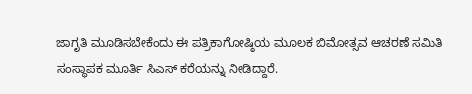ಜಾಗೃತಿ ಮೂಡಿಸಬೇಕೆಂದು ಈ ಪತ್ರಿಕಾಗೋಷ್ಠಿಯ ಮೂಲಕ ಬಿಮೋತ್ಸವ ಆಚರಣೆ ಸಮಿತಿ ಸಂಸ್ಥಾಪಕ ಮೂರ್ತಿ ಸಿಎಸ್ ಕರೆಯನ್ನು ನೀಡಿದ್ದಾರೆ.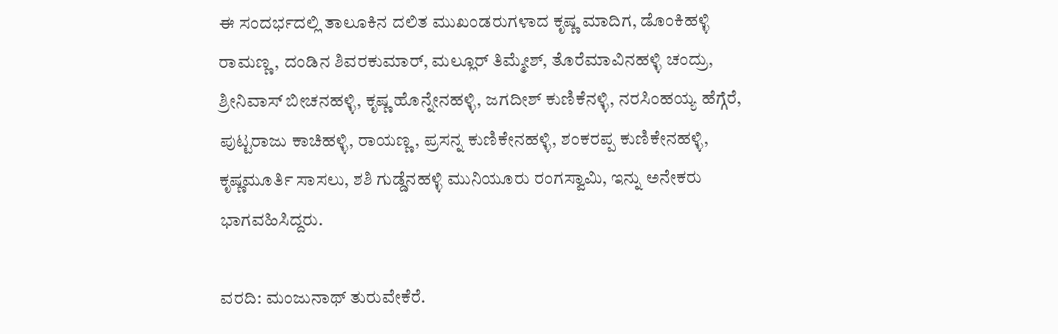ಈ ಸಂದರ್ಭದಲ್ಲಿ ತಾಲೂಕಿನ ದಲಿತ ಮುಖಂಡರುಗಳಾದ ಕೃಷ್ಣ ಮಾದಿಗ, ಡೊಂಕಿಹಳ್ಳಿ ರಾಮಣ್ಣ, ದಂಡಿನ ಶಿವರಕುಮಾರ್, ಮಲ್ಲೂರ್ ತಿಮ್ಮೇಶ್, ತೊರೆಮಾವಿನಹಳ್ಳಿ ಚಂದ್ರು, ಶ್ರೀನಿವಾಸ್ ಬೀಚನಹಳ್ಳಿ, ಕೃಷ್ಣ ಹೊನ್ನೇನಹಳ್ಳಿ, ಜಗದೀಶ್ ಕುಣಿಕೆನಳ್ಳಿ, ನರಸಿಂಹಯ್ಯ ಹೆಗ್ಗೆರೆ, ಪುಟ್ಟರಾಜು ಕಾಚಿಹಳ್ಳಿ, ರಾಯಣ್ಣ, ಪ್ರಸನ್ನ ಕುಣಿಕೇನಹಳ್ಳಿ, ಶಂಕರಪ್ಪ ಕುಣಿಕೇನಹಳ್ಳಿ, ಕೃಷ್ಣಮೂರ್ತಿ ಸಾಸಲು, ಶಶಿ ಗುಡ್ಡೆನಹಳ್ಳಿ ಮುನಿಯೂರು ರಂಗಸ್ವಾಮಿ, ಇನ್ನು ಅನೇಕರು ಭಾಗವಹಿಸಿದ್ದರು.

ವರದಿ: ಮಂಜುನಾಥ್ ತುರುವೇಕೆರೆ.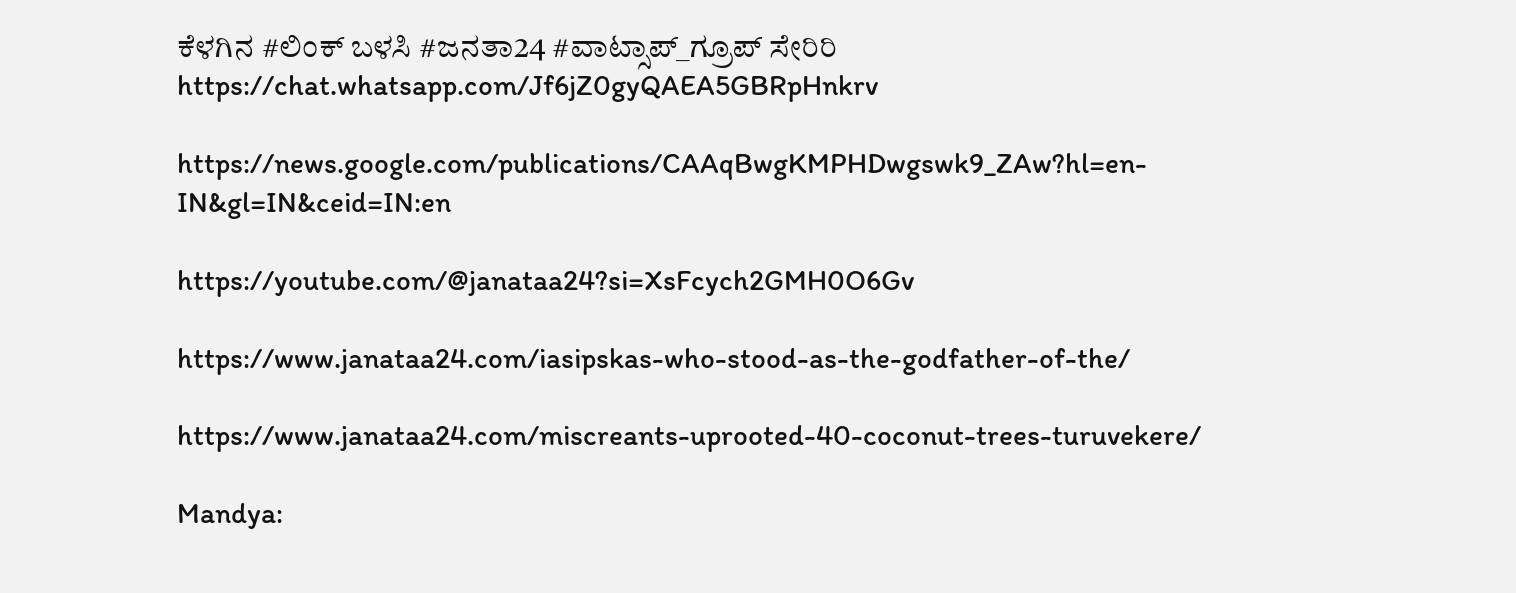ಕೆಳಗಿನ #ಲಿಂಕ್ ಬಳಸಿ #ಜನತಾ24 #ವಾಟ್ಸಾಪ್_ಗ್ರೂಪ್ ಸೇರಿರಿ https://chat.whatsapp.com/Jf6jZ0gyQAEA5GBRpHnkrv

https://news.google.com/publications/CAAqBwgKMPHDwgswk9_ZAw?hl=en-IN&gl=IN&ceid=IN:en

https://youtube.com/@janataa24?si=XsFcych2GMH0O6Gv

https://www.janataa24.com/iasipskas-who-stood-as-the-godfather-of-the/

https://www.janataa24.com/miscreants-uprooted-40-coconut-trees-turuvekere/

Mandya: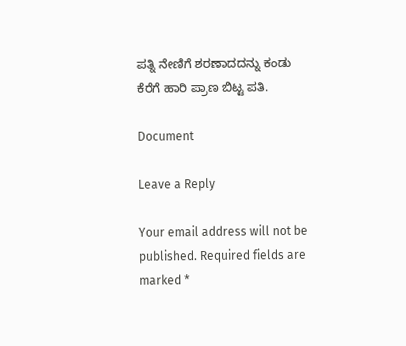ಪತ್ನಿ ನೇಣಿಗೆ ಶರಣಾದದನ್ನು ಕಂಡು ಕೆರೆಗೆ ಹಾರಿ ಪ್ರಾಣ ಬಿಟ್ಟ ಪತಿ.

Document

Leave a Reply

Your email address will not be published. Required fields are marked *